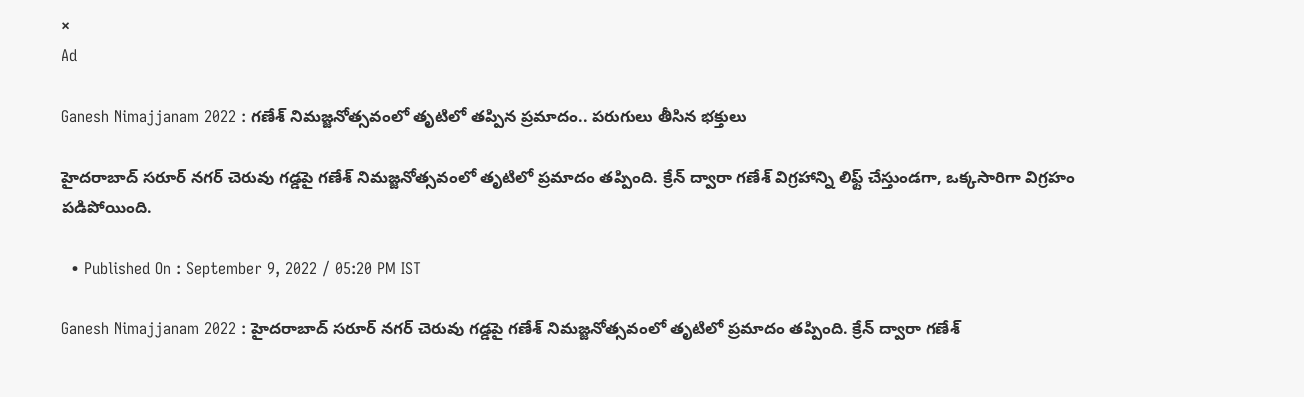×
Ad

Ganesh Nimajjanam 2022 : గణేశ్ నిమజ్జనోత్సవంలో తృటిలో తప్పిన ప్రమాదం.. పరుగులు తీసిన భక్తులు

హైదరాబాద్ సరూర్ నగర్ చెరువు గడ్డపై గణేశ్ నిమజ్జనోత్సవంలో తృటిలో ప్రమాదం తప్పింది. క్రేన్ ద్వారా గణేశ్ విగ్రహాన్ని లిఫ్ట్ చేస్తుండగా, ఒక్కసారిగా విగ్రహం పడిపోయింది.

  • Published On : September 9, 2022 / 05:20 PM IST

Ganesh Nimajjanam 2022 : హైదరాబాద్ సరూర్ నగర్ చెరువు గడ్డపై గణేశ్ నిమజ్జనోత్సవంలో తృటిలో ప్రమాదం తప్పింది. క్రేన్ ద్వారా గణేశ్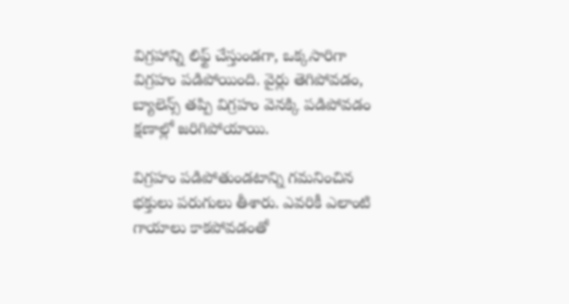విగ్రహాన్ని లిఫ్ట్ చేస్తుండగా, ఒక్కసారిగా విగ్రహం పడిపోయింది. వైర్లు తెగిపోవడం, బ్యాలెన్స్ తప్పి విగ్రహం వెనక్కి పడిపోవడం క్షణాల్లో జరిగిపోయాయి.

విగ్రహం పడిపోతుండటాన్ని గమనించిన భక్తులు పరుగులు తీశారు. ఎవరికీ ఎలాంటి గాయాలు కాకపోవడంతో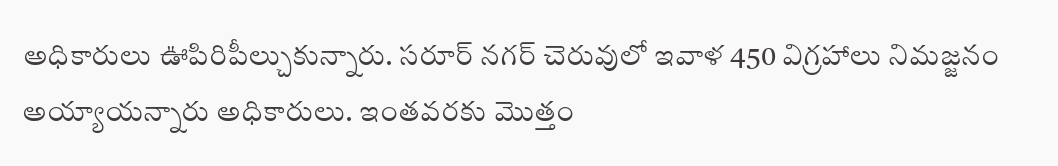అధికారులు ఊపిరిపీల్చుకున్నారు. సరూర్ నగర్ చెరువులో ఇవాళ 450 విగ్రహాలు నిమజ్జనం అయ్యాయన్నారు అధికారులు. ఇంతవరకు మొత్తం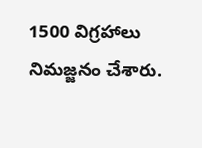1500 విగ్రహాలు నిమజ్జనం చేశారు.